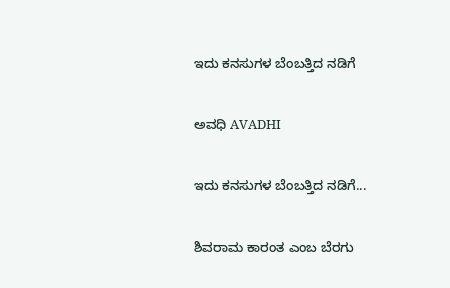ಇದು ಕನಸುಗಳ ಬೆಂಬತ್ತಿದ ನಡಿಗೆ‍

ಅವಧಿ AVADHI

ಇದು ಕನಸುಗಳ ಬೆಂಬತ್ತಿದ ನಡಿಗೆ...

ಶಿವರಾಮ ಕಾರಂತ ಎಂಬ ಬೆರಗು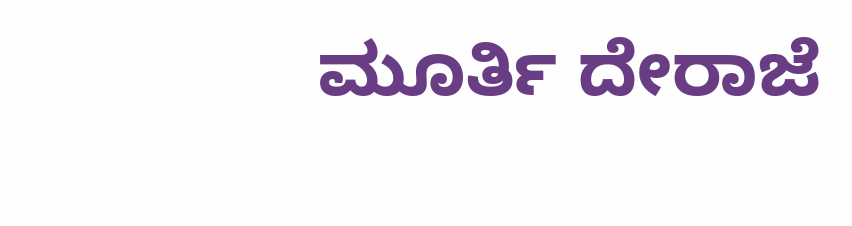ಮೂರ್ತಿ ದೇರಾಜೆ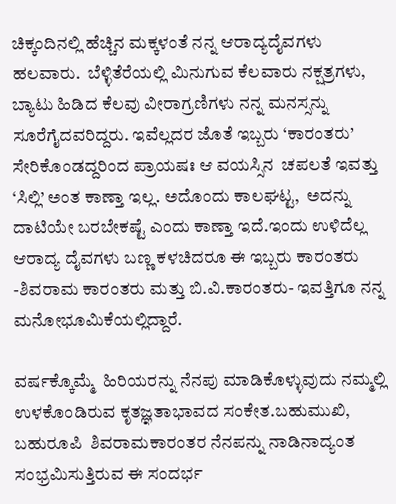ಚಿಕ್ಕಂದಿನಲ್ಲಿ ಹೆಚ್ಚಿನ ಮಕ್ಕಳಂತೆ ನನ್ನ ಆರಾದ್ಯದೈವಗಳು ಹಲವಾರು.  ಬೆಳ್ಳಿತೆರೆಯಲ್ಲಿ ಮಿನುಗುವ ಕೆಲವಾರು ನಕ್ಷತ್ರಗಳು,  ಬ್ಯಾಟು ಹಿಡಿದ ಕೆಲವು ವೀರಾಗ್ರಣಿಗಳು ನನ್ನ ಮನಸ್ಸನ್ನು ಸೂರೆಗೈದವರಿದ್ದರು. ಇವೆಲ್ಲದರ ಜೊತೆ ಇಬ್ಬರು ‘ಕಾರಂತರು’ ಸೇರಿಕೊಂಡದ್ದರಿಂದ ಪ್ರಾಯಷಃ ಆ ವಯಸ್ಸಿನ  ಚಪಲತೆ ಇವತ್ತು ‘ಸಿಲ್ಲಿ’ ಅಂತ ಕಾಣ್ತಾ ಇಲ್ಲ. ಅದೊಂದು ಕಾಲಘಟ್ಟ,  ಅದನ್ನು ದಾಟಿಯೇ ಬರಬೇಕಷ್ಟೆ ಎಂದು ಕಾಣ್ತಾ ಇದೆ.ಇಂದು ಉಳಿದೆಲ್ಲ ಆರಾದ್ಯ ದೈವಗಳು ಬಣ್ಣ ಕಳಚಿದರೂ ಈ ಇಬ್ಬರು ಕಾರಂತರು -ಶಿವರಾಮ ಕಾರಂತರು ಮತ್ತು ಬಿ.ವಿ.ಕಾರಂತರು- ಇವತ್ತಿಗೂ ನನ್ನ ಮನೋಭೂಮಿಕೆಯಲ್ಲಿದ್ದಾರೆ.

ವರ್ಷಕ್ಕೊಮ್ಮೆ  ಹಿರಿಯರನ್ನು ನೆನಪು ಮಾಡಿಕೊಳ್ಳುವುದು ನಮ್ಮಲ್ಲಿ ಉಳಕೊಂಡಿರುವ ಕೃತಜ್ಞತಾಭಾವದ ಸಂಕೇತ.ಬಹುಮುಖಿ, ಬಹುರೂಪಿ  ಶಿವರಾಮಕಾರಂತರ ನೆನಪನ್ನು ನಾಡಿನಾದ್ಯಂತ ಸಂಭ್ರಮಿಸುತ್ತಿರುವ ಈ ಸಂದರ್ಭ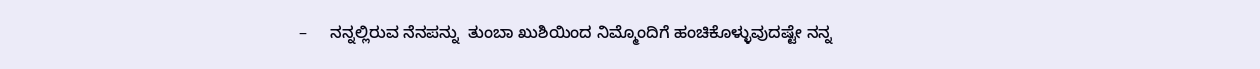–     ನನ್ನಲ್ಲಿರುವ ನೆನಪನ್ನು  ತುಂಬಾ ಖುಶಿಯಿಂದ ನಿಮ್ಮೊಂದಿಗೆ ಹಂಚಿಕೊಳ್ಳುವುದಷ್ಟೇ ನನ್ನ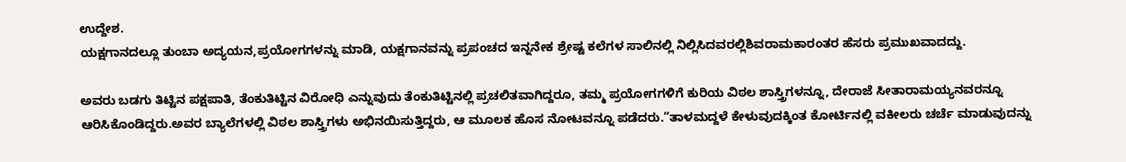ಉದ್ದೇಶ.
ಯಕ್ಷಗಾನದಲ್ಲೂ ತುಂಬಾ ಅದ್ಯಯನ,ಪ್ರಯೋಗಗಳನ್ನು ಮಾಡಿ, ಯಕ್ಷಗಾನವನ್ನು ಪ್ರಪಂಚದ ಇನ್ನನೇಕ ಶ್ರೇಷ್ಟ ಕಲೆಗಳ ಸಾಲಿನಲ್ಲಿ ನಿಲ್ಲಿಸಿದವರಲ್ಲಿಶಿವರಾಮಕಾರಂತರ ಹೆಸರು ಪ್ರಮುಖವಾದದ್ದು.

ಅವರು ಬಡಗು ತಿಟ್ಟಿನ ಪಕ್ಷಪಾತಿ, ತೆಂಕುತಿಟ್ಟಿನ ವಿರೋಧಿ ಎನ್ನುವುದು ತೆಂಕುತಿಟ್ಟಿನಲ್ಲಿ ಪ್ರಚಲಿತವಾಗಿದ್ದರೂ, ತಮ್ಮ ಪ್ರಯೋಗಗಳಿಗೆ ಕುರಿಯ ವಿಠಲ ಶಾಸ್ತ್ರಿಗಳನ್ನೂ, ದೇರಾಜೆ ಸೀತಾರಾಮಯ್ಯನವರನ್ನೂ ಆರಿಸಿಕೊಂಡಿದ್ದರು.ಅವರ ಬ್ಯಾಲೆಗಳಲ್ಲಿ ವಿಠಲ ಶಾಸ್ತ್ರಿಗಳು ಅಭಿನಯಿಸುತ್ತಿದ್ದರು, ಆ ಮೂಲಕ ಹೊಸ ನೋಟವನ್ನೂ ಪಡೆದರು.“ತಾಳಮದ್ದಳೆ ಕೇಳುವುದಕ್ಕಿಂತ ಕೋರ್ಟಿನಲ್ಲಿ ವಕೀಲರು ಚರ್ಚೆ ಮಾಡುವುದನ್ನು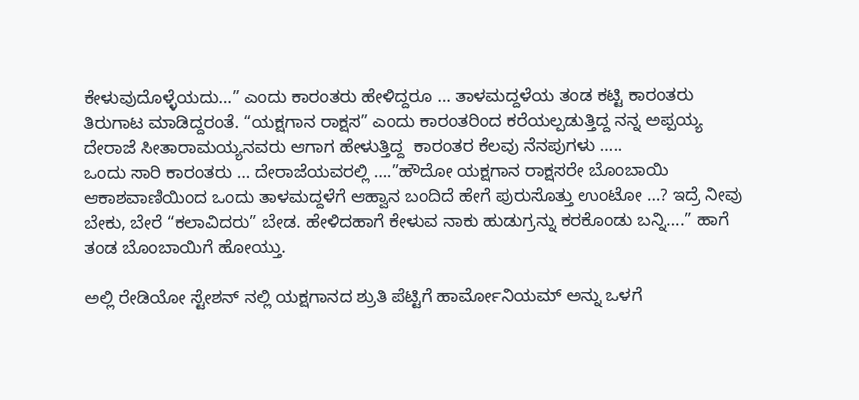ಕೇಳುವುದೊಳ್ಳೆಯದು…” ಎಂದು ಕಾರಂತರು ಹೇಳಿದ್ದರೂ … ತಾಳಮದ್ದಳೆಯ ತಂಡ ಕಟ್ಟಿ ಕಾರಂತರು ತಿರುಗಾಟ ಮಾಡಿದ್ದರಂತೆ. “ಯಕ್ಷಗಾನ ರಾಕ್ಷಸ” ಎಂದು ಕಾರಂತರಿಂದ ಕರೆಯಲ್ಪಡುತ್ತಿದ್ದ ನನ್ನ ಅಪ್ಪಯ್ಯ ದೇರಾಜೆ ಸೀತಾರಾಮಯ್ಯನವರು ಆಗಾಗ ಹೇಳುತ್ತಿದ್ದ  ಕಾರಂತರ ಕೆಲವು ನೆನಪುಗಳು …..
ಒಂದು ಸಾರಿ ಕಾರಂತರು … ದೇರಾಜೆಯವರಲ್ಲಿ ….”ಹೌದೋ ಯಕ್ಷಗಾನ ರಾಕ್ಷಸರೇ ಬೊಂಬಾಯಿ ಆಕಾಶವಾಣಿಯಿಂದ ಒಂದು ತಾಳಮದ್ದಳೆಗೆ ಆಹ್ವಾನ ಬಂದಿದೆ ಹೇಗೆ ಪುರುಸೊತ್ತು ಉಂಟೋ …? ಇದ್ರೆ ನೀವು ಬೇಕು, ಬೇರೆ “ಕಲಾವಿದರು” ಬೇಡ. ಹೇಳಿದಹಾಗೆ ಕೇಳುವ ನಾಕು ಹುಡುಗ್ರನ್ನು ಕರಕೊಂಡು ಬನ್ನಿ….” ಹಾಗೆ ತಂಡ ಬೊಂಬಾಯಿಗೆ ಹೋಯ್ತು.

ಅಲ್ಲಿ ರೇಡಿಯೋ ಸ್ಟೇಶನ್ ನಲ್ಲಿ ಯಕ್ಷಗಾನದ ಶ್ರುತಿ ಪೆಟ್ಟಿಗೆ ಹಾರ್ಮೋನಿಯಮ್ ಅನ್ನು ಒಳಗೆ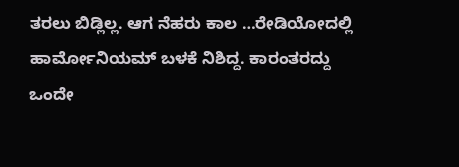ತರಲು ಬಿಡ್ಲಿಲ್ಲ. ಆಗ ನೆಹರು ಕಾಲ …ರೇಡಿಯೋದಲ್ಲಿ ಹಾರ್ಮೋನಿಯಮ್ ಬಳಕೆ ನಿಶಿದ್ದ. ಕಾರಂತರದ್ದು ಒಂದೇ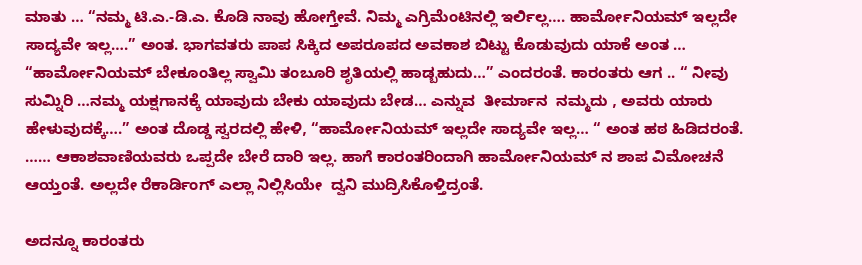ಮಾತು … “ನಮ್ಮ ಟಿ.ಎ.-ಡಿ.ಎ. ಕೊಡಿ ನಾವು ಹೋಗ್ತೇವೆ. ನಿಮ್ಮ ಎಗ್ರಿಮೆಂಟಿನಲ್ಲಿ ಇರ್ಲಿಲ್ಲ…. ಹಾರ್ಮೋನಿಯಮ್ ಇಲ್ಲದೇ ಸಾದ್ಯವೇ ಇಲ್ಲ….” ಅಂತ. ಭಾಗವತರು ಪಾಪ ಸಿಕ್ಕಿದ ಅಪರೂಪದ ಅವಕಾಶ ಬಿಟ್ಟು ಕೊಡುವುದು ಯಾಕೆ ಅಂತ … “ಹಾರ್ಮೋನಿಯಮ್ ಬೇಕೂಂತಿಲ್ಲ ಸ್ವಾಮಿ ತಂಬೂರಿ ಶೃತಿಯಲ್ಲಿ ಹಾಡ್ಬಹುದು…” ಎಂದರಂತೆ. ಕಾರಂತರು ಆಗ .. “ ನೀವು ಸುಮ್ನಿರಿ …ನಮ್ಮ ಯಕ್ಷಗಾನಕ್ಕೆ ಯಾವುದು ಬೇಕು ಯಾವುದು ಬೇಡ… ಎನ್ನುವ  ತೀರ್ಮಾನ  ನಮ್ಮದು , ಅವರು ಯಾರು ಹೇಳುವುದಕ್ಕೆ….” ಅಂತ ದೊಡ್ಡ ಸ್ವರದಲ್ಲಿ ಹೇಳಿ, “ಹಾರ್ಮೋನಿಯಮ್ ಇಲ್ಲದೇ ಸಾದ್ಯವೇ ಇಲ್ಲ… “ ಅಂತ ಹಠ ಹಿಡಿದರಂತೆ. …… ಆಕಾಶವಾಣಿಯವರು ಒಪ್ಪದೇ ಬೇರೆ ದಾರಿ ಇಲ್ಲ. ಹಾಗೆ ಕಾರಂತರಿಂದಾಗಿ ಹಾರ್ಮೋನಿಯಮ್ ನ ಶಾಪ ವಿಮೋಚನೆ ಆಯ್ತಂತೆ. ಅಲ್ಲದೇ ರೆಕಾರ್ಡಿಂಗ್ ಎಲ್ಲಾ ನಿಲ್ಲಿಸಿಯೇ  ದ್ವನಿ ಮುದ್ರಿಸಿಕೊಳ್ತಿದ್ರಂತೆ.

ಅದನ್ನೂ ಕಾರಂತರು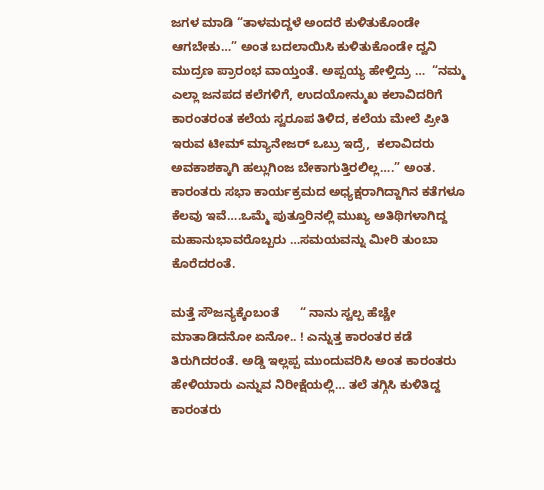ಜಗಳ ಮಾಡಿ “ತಾಳಮದ್ದಳೆ ಅಂದರೆ ಕುಳಿತುಕೊಂಡೇ ಆಗಬೇಕು…” ಅಂತ ಬದಲಾಯಿಸಿ ಕುಳಿತುಕೊಂಡೇ ದ್ವನಿ ಮುದ್ರಣ ಪ್ರಾರಂಭ ವಾಯ್ತಂತೆ. ಅಪ್ಪಯ್ಯ ಹೇಳ್ತಿದ್ರು …  “ನಮ್ಮ ಎಲ್ಲಾ ಜನಪದ ಕಲೆಗಳಿಗೆ, ಉದಯೋನ್ಮುಖ ಕಲಾವಿದರಿಗೆ ಕಾರಂತರಂತ ಕಲೆಯ ಸ್ವರೂಪ ತಿಳಿದ, ಕಲೆಯ ಮೇಲೆ ಪ್ರೀತಿ ಇರುವ ಟೀಮ್ ಮ್ಯಾನೇಜರ್ ಒಬ್ರು ಇದ್ರೆ,  ಕಲಾವಿದರು ಅವಕಾಶಕ್ಕಾಗಿ ಹಲ್ಲುಗಿಂಜ ಬೇಕಾಗುತ್ತಿರಲಿಲ್ಲ….” ಅಂತ. ಕಾರಂತರು ಸಭಾ ಕಾರ್ಯಕ್ರಮದ ಅಧ್ಯಕ್ಷರಾಗಿದ್ದಾಗಿನ ಕತೆಗಳೂ ಕೆಲವು ಇವೆ….ಒಮ್ಮೆ ಪುತ್ತೂರಿನಲ್ಲಿ ಮುಖ್ಯ ಅತಿಥಿಗಳಾಗಿದ್ದ ಮಹಾನುಭಾವರೊಬ್ಬರು …ಸಮಯವನ್ನು ಮೀರಿ ತುಂಬಾ ಕೊರೆದರಂತೆ.

ಮತ್ತೆ ಸೌಜನ್ಯಕ್ಕೆಂಬಂತೆ      “ ನಾನು ಸ್ವಲ್ಪ ಹೆಚ್ಚೇ ಮಾತಾಡಿದನೋ ಏನೋ.. ! ಎನ್ನುತ್ತ ಕಾರಂತರ ಕಡೆ ತಿರುಗಿದರಂತೆ. ಅಡ್ಡಿ ಇಲ್ಲಪ್ಪ ಮುಂದುವರಿಸಿ ಅಂತ ಕಾರಂತರು ಹೇಳಿಯಾರು ಎನ್ನುವ ನಿರೀಕ್ಷೆಯಲ್ಲಿ… ತಲೆ ತಗ್ಗಿಸಿ ಕುಳಿತಿದ್ದ ಕಾರಂತರು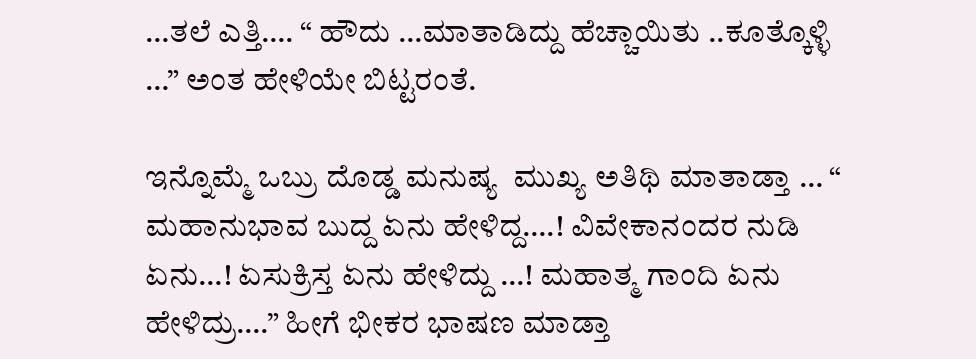…ತಲೆ ಎತ್ತಿ…. “ ಹೌದು …ಮಾತಾಡಿದ್ದು ಹೆಚ್ಚಾಯಿತು ..ಕೂತ್ಕೊಳ್ಳಿ …” ಅಂತ ಹೇಳಿಯೇ ಬಿಟ್ಟರಂತೆ.

ಇನ್ನೊಮ್ಮೆ ಒಬ್ರು ದೊಡ್ಡ ಮನುಷ್ಯ  ಮುಖ್ಯ ಅತಿಥಿ ಮಾತಾಡ್ತಾ … “ ಮಹಾನುಭಾವ ಬುದ್ದ ಏನು ಹೇಳಿದ್ದ….! ವಿವೇಕಾನಂದರ ನುಡಿ ಏನು…! ಏಸುಕ್ರಿಸ್ತ ಏನು ಹೇಳಿದ್ದು …! ಮಹಾತ್ಮ ಗಾಂದಿ ಏನು ಹೇಳಿದ್ರು….” ಹೀಗೆ ಭೀಕರ ಭಾಷಣ ಮಾಡ್ತಾ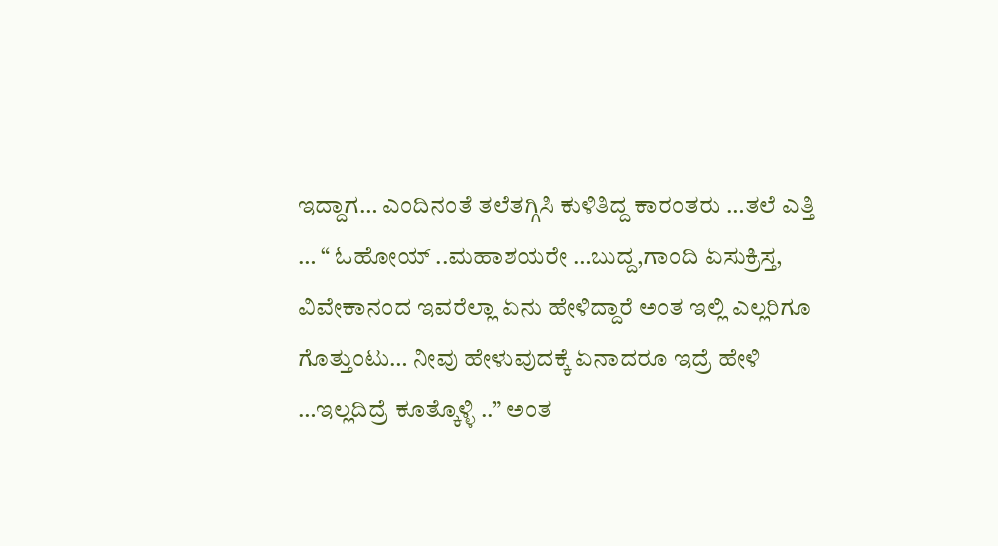ಇದ್ದಾಗ… ಎಂದಿನಂತೆ ತಲೆತಗ್ಗಿಸಿ ಕುಳಿತಿದ್ದ ಕಾರಂತರು …ತಲೆ ಎತ್ತಿ … “ ಓಹೋಯ್ ..ಮಹಾಶಯರೇ …ಬುದ್ದ,ಗಾಂದಿ ಏಸುಕ್ರಿಸ್ತ, ವಿವೇಕಾನಂದ ಇವರೆಲ್ಲಾ ಏನು ಹೇಳಿದ್ದಾರೆ ಅಂತ ಇಲ್ಲಿ ಎಲ್ಲರಿಗೂ ಗೊತ್ತುಂಟು… ನೀವು ಹೇಳುವುದಕ್ಕೆ ಏನಾದರೂ ಇದ್ರೆ ಹೇಳಿ …ಇಲ್ಲದಿದ್ರೆ ಕೂತ್ಕೊಳ್ಳಿ ..” ಅಂತ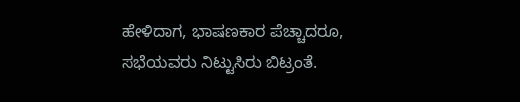ಹೇಳಿದಾಗ, ಭಾಷಣಕಾರ ಪೆಚ್ಚಾದರೂ, ಸಭೆಯವರು ನಿಟ್ಟುಸಿರು ಬಿಟ್ರಂತೆ.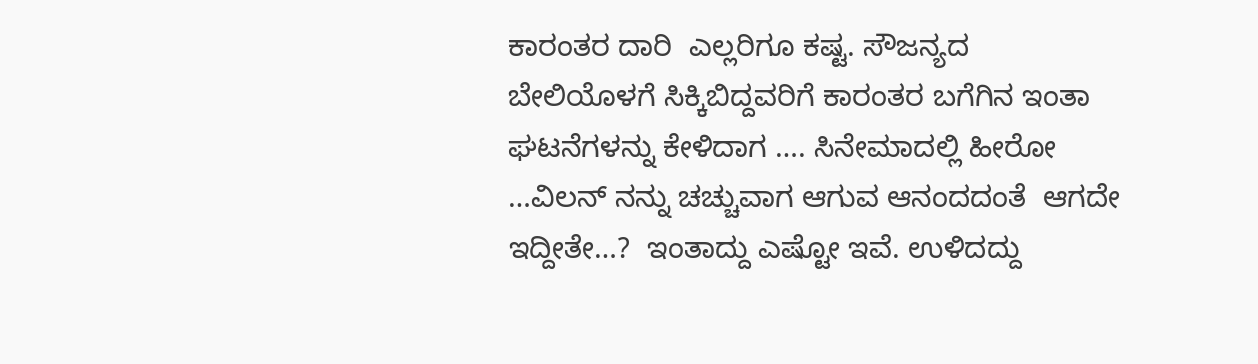ಕಾರಂತರ ದಾರಿ  ಎಲ್ಲರಿಗೂ ಕಷ್ಟ. ಸೌಜನ್ಯದ ಬೇಲಿಯೊಳಗೆ ಸಿಕ್ಕಿಬಿದ್ದವರಿಗೆ ಕಾರಂತರ ಬಗೆಗಿನ ಇಂತಾ ಘಟನೆಗಳನ್ನು ಕೇಳಿದಾಗ …. ಸಿನೇಮಾದಲ್ಲಿ ಹೀರೋ …ವಿಲನ್ ನನ್ನು ಚಚ್ಚುವಾಗ ಆಗುವ ಆನಂದದಂತೆ  ಆಗದೇ ಇದ್ದೀತೇ…?  ಇಂತಾದ್ದು ಎಷ್ಟೋ ಇವೆ. ಉಳಿದದ್ದು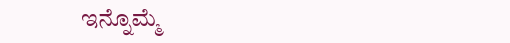ಇನ್ನೊಮ್ಮೆ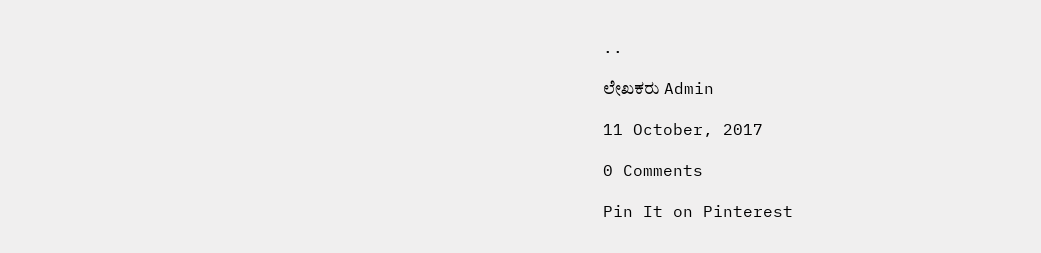..

ಲೇಖಕರು Admin

11 October, 2017

0 Comments

Pin It on Pinterest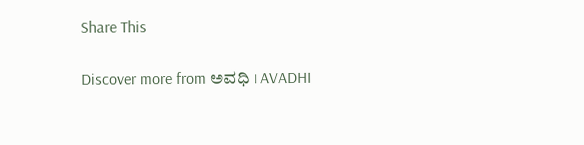Share This

Discover more from ಅವಧಿ । AVADHI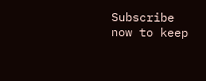Subscribe now to keep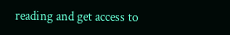reading and get access to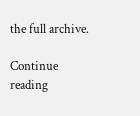the full archive.

Continue reading